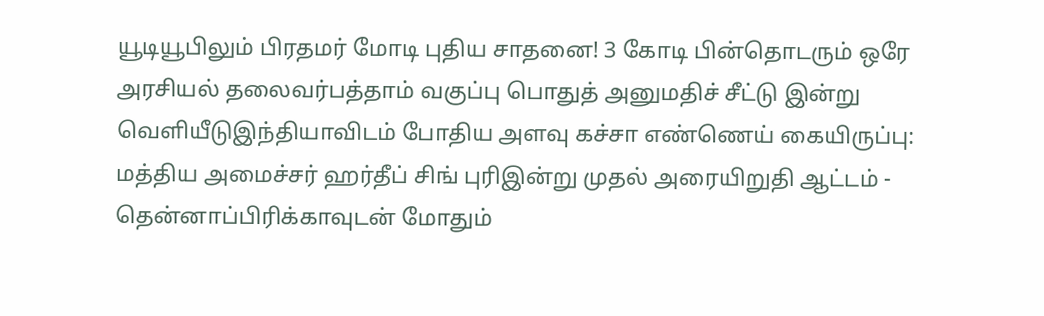யூடியூபிலும் பிரதமர் மோடி புதிய சாதனை! 3 கோடி பின்தொடரும் ஒரே அரசியல் தலைவர்பத்தாம் வகுப்பு பொதுத் அனுமதிச் சீட்டு இன்று வெளியீடுஇந்தியாவிடம் போதிய அளவு கச்சா எண்ணெய் கையிருப்பு: மத்திய அமைச்சர் ஹர்தீப் சிங் புரிஇன்று முதல் அரையிறுதி ஆட்டம் - தென்னாப்பிரிக்காவுடன் மோதும்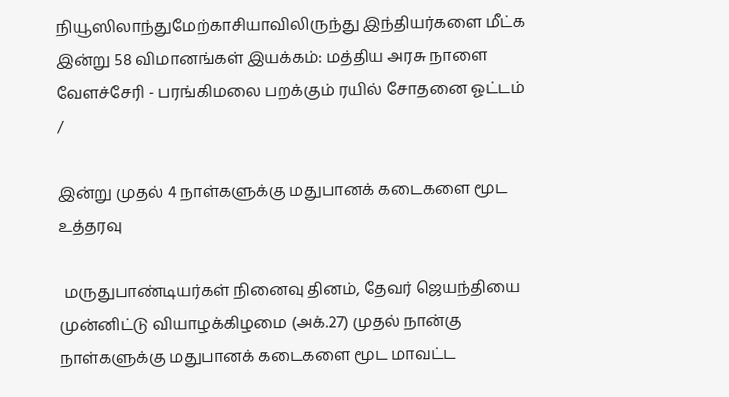நியூஸிலாந்துமேற்காசியாவிலிருந்து இந்தியர்களை மீட்க இன்று 58 விமானங்கள் இயக்கம்: மத்திய அரசு நாளை வேளச்சேரி - பரங்கிமலை பறக்கும் ரயில் சோதனை ஓட்டம்
/

இன்று முதல் 4 நாள்களுக்கு மதுபானக் கடைகளை மூட உத்தரவு

 மருதுபாண்டியர்கள் நினைவு தினம், தேவர் ஜெயந்தியை முன்னிட்டு வியாழக்கிழமை (அக்.27) முதல் நான்கு நாள்களுக்கு மதுபானக் கடைகளை மூட மாவட்ட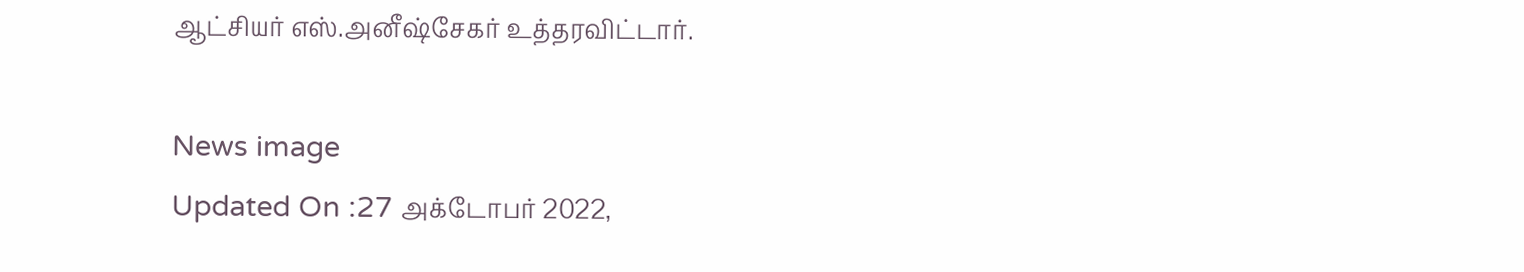ஆட்சியர் எஸ்.அனீஷ்சேகர் உத்தரவிட்டார்.

News image
Updated On :27 அக்டோபர் 2022,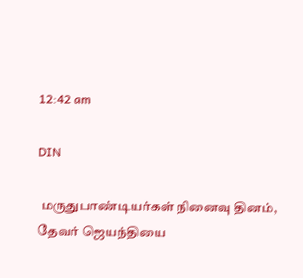12:42 am

DIN

 மருதுபாண்டியர்கள் நினைவு தினம், தேவர் ஜெயந்தியை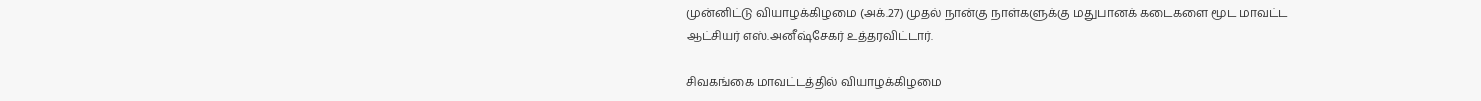முன்னிட்டு வியாழக்கிழமை (அக்.27) முதல் நான்கு நாள்களுக்கு மதுபானக் கடைகளை மூட மாவட்ட ஆட்சியர் எஸ்.அனீஷ்சேகர் உத்தரவிட்டார்.

சிவகங்கை மாவட்டத்தில் வியாழக்கிழமை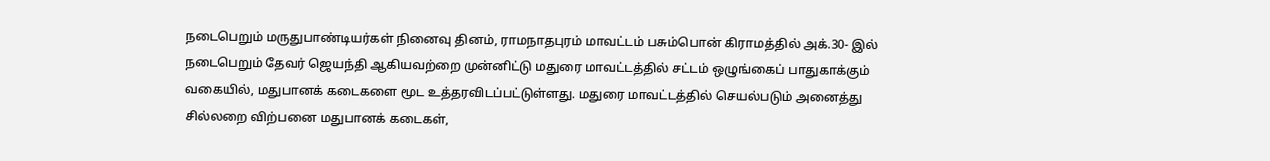நடைபெறும் மருதுபாண்டியர்கள் நினைவு தினம், ராமநாதபுரம் மாவட்டம் பசும்பொன் கிராமத்தில் அக்.30- இல் நடைபெறும் தேவர் ஜெயந்தி ஆகியவற்றை முன்னிட்டு மதுரை மாவட்டத்தில் சட்டம் ஒழுங்கைப் பாதுகாக்கும் வகையில், மதுபானக் கடைகளை மூட உத்தரவிடப்பட்டுள்ளது. மதுரை மாவட்டத்தில் செயல்படும் அனைத்து சில்லறை விற்பனை மதுபானக் கடைகள்,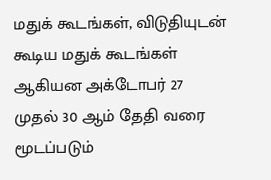மதுக் கூடங்கள், விடுதியுடன் கூடிய மதுக் கூடங்கள் ஆகியன அக்டோபர் 27 முதல் 30 ஆம் தேதி வரை மூடப்படும்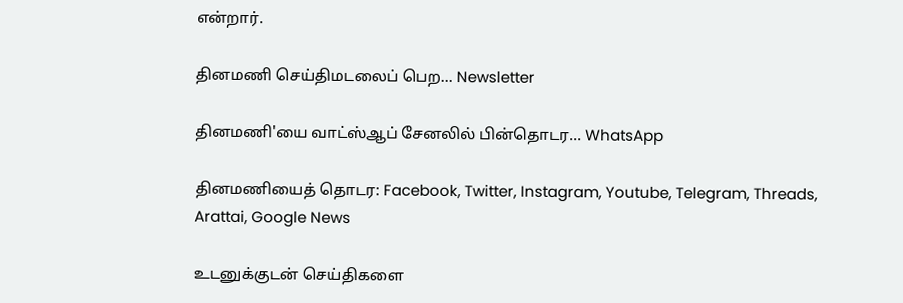என்றார்.

தினமணி செய்திமடலைப் பெற... Newsletter

தினமணி'யை வாட்ஸ்ஆப் சேனலில் பின்தொடர... WhatsApp

தினமணியைத் தொடர: Facebook, Twitter, Instagram, Youtube, Telegram, Threads, Arattai, Google News

உடனுக்குடன் செய்திகளை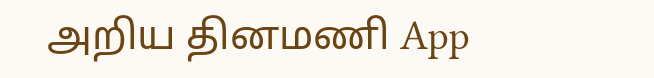அறிய தினமணி App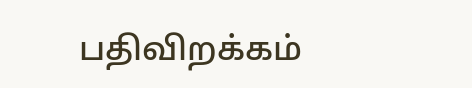பதிவிறக்கம்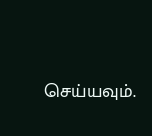செய்யவும்.